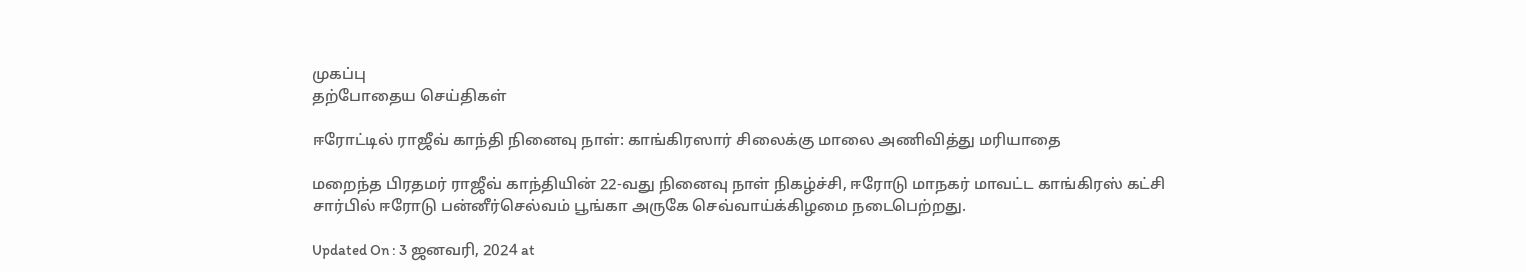முகப்பு
தற்போதைய செய்திகள்

ஈரோட்டில் ராஜீவ் காந்தி நினைவு நாள்: காங்கிரஸார் சிலைக்கு மாலை அணிவித்து மரியாதை

மறைந்த பிரதமர் ராஜீவ் காந்தியின் 22-வது நினைவு நாள் நிகழ்ச்சி, ஈரோடு மாநகர் மாவட்ட காங்கிரஸ் கட்சி சார்பில் ஈரோடு பன்னீர்செல்வம் பூங்கா அருகே செவ்வாய்க்கிழமை நடைபெற்றது.

Updated On : 3 ஜனவரி, 2024 at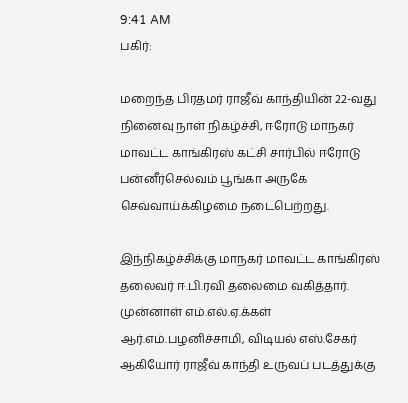9:41 AM
பகிர்:

மறைந்த பிரதமர் ராஜீவ் காந்தியின் 22-வது நினைவு நாள் நிகழ்ச்சி, ஈரோடு மாநகர் மாவட்ட காங்கிரஸ் கட்சி சார்பில் ஈரோடு பன்னீர்செல்வம் பூங்கா அருகே செவ்வாய்க்கிழமை நடைபெற்றது.

இந்நிகழ்ச்சிக்கு மாநகர் மாவட்ட காங்கிரஸ் தலைவர் ஈ.பி.ரவி தலைமை வகித்தார். முன்னாள் எம்.எல்.ஏ.க்கள் ஆர்.எம்.பழனிச்சாமி, விடியல் எஸ்.சேகர் ஆகியோர் ராஜீவ் காந்தி உருவப் படத்துக்கு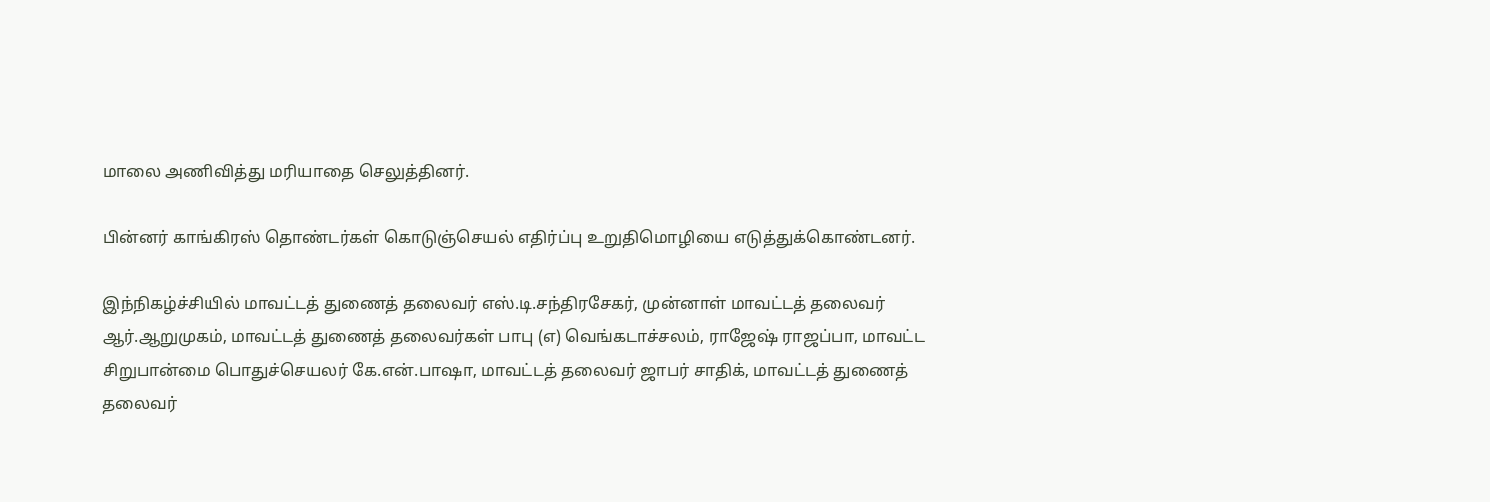மாலை அணிவித்து மரியாதை செலுத்தினர்.

பின்னர் காங்கிரஸ் தொண்டர்கள் கொடுஞ்செயல் எதிர்ப்பு உறுதிமொழியை எடுத்துக்கொண்டனர்.

இந்நிகழ்ச்சியில் மாவட்டத் துணைத் தலைவர் எஸ்.டி.சந்திரசேகர், முன்னாள் மாவட்டத் தலைவர் ஆர்.ஆறுமுகம், மாவட்டத் துணைத் தலைவர்கள் பாபு (எ) வெங்கடாச்சலம், ராஜேஷ் ராஜப்பா, மாவட்ட சிறுபான்மை பொதுச்செயலர் கே.என்.பாஷா, மாவட்டத் தலைவர் ஜாபர் சாதிக், மாவட்டத் துணைத் தலைவர்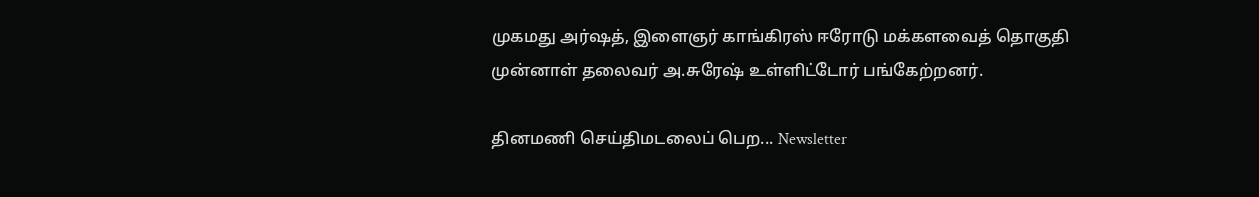முகமது அர்ஷத், இளைஞர் காங்கிரஸ் ஈரோடு மக்களவைத் தொகுதி முன்னாள் தலைவர் அ.சுரேஷ் உள்ளிட்டோர் பங்கேற்றனர்.

தினமணி செய்திமடலைப் பெற... Newsletter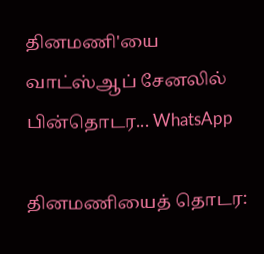தினமணி'யை வாட்ஸ்ஆப் சேனலில் பின்தொடர... WhatsApp

தினமணியைத் தொடர: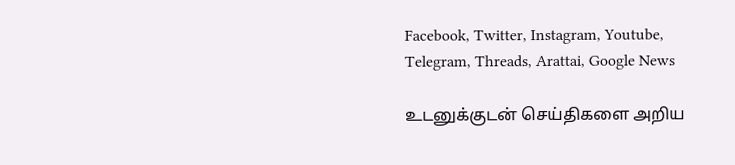Facebook, Twitter, Instagram, Youtube, Telegram, Threads, Arattai, Google News

உடனுக்குடன் செய்திகளை அறிய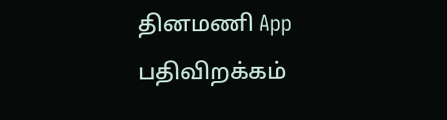தினமணி App பதிவிறக்கம்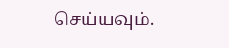செய்யவும்.